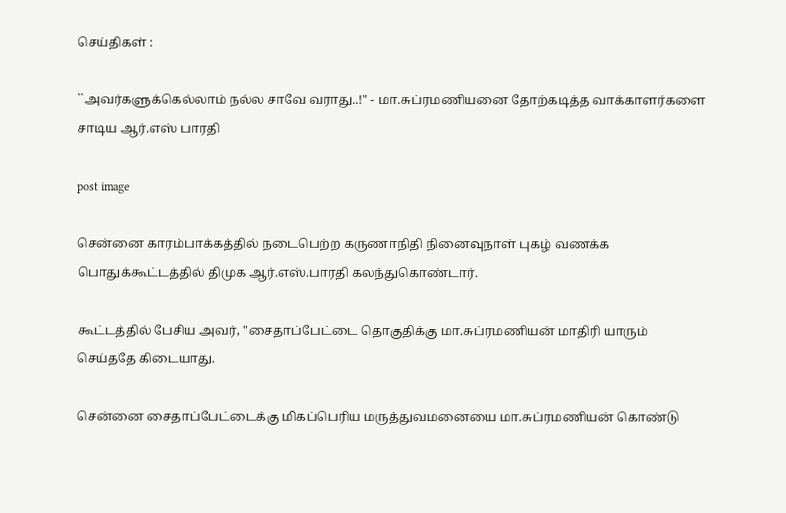செய்திகள் :

``அவர்களுக்கெல்லாம் நல்ல சாவே வராது..!" - மா.சுப்ரமணியனை தோற்கடித்த வாக்காளர்களை சாடிய ஆர்.எஸ் பாரதி

post image

சென்னை காரம்பாக்கத்தில் நடைபெற்ற கருணாநிதி நினைவுநாள் புகழ் வணக்க பொதுக்கூட்டத்தில் திமுக ஆர்.எஸ்.பாரதி கலந்துகொண்டார்.

கூட்டத்தில் பேசிய அவர், "சைதாப்பேட்டை தொகுதிக்கு மா.சுப்ரமணியன் மாதிரி யாரும் செய்ததே கிடையாது.

சென்னை சைதாப்பேட்டைக்கு மிகப்பெரிய மருத்துவமனையை மா.சுப்ரமணியன் கொண்டு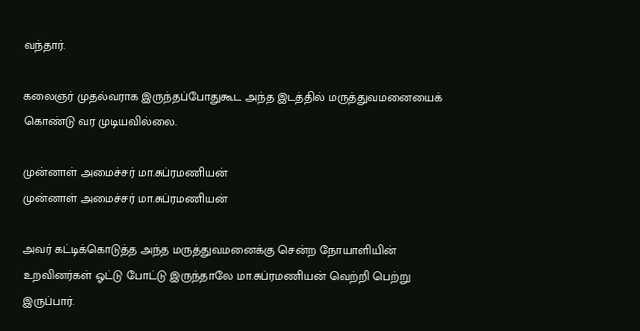வந்தார்.

கலைஞர் முதல்வராக இருந்தப்போதுகூட அந்த இடத்தில் மருத்துவமனையைக் கொண்டு வர முடியவில்லை.

முன்னாள் அமைச்சர் மா.சுப்ரமணியன்
முன்னாள் அமைச்சர் மா.சுப்ரமணியன்

அவர் கட்டிக்கொடுத்த அந்த மருத்துவமனைக்கு சென்ற நோயாளியின் உறவினர்கள் ஓட்டு போட்டு இருந்தாலே மா.சுப்ரமணியன் வெற்றி பெற்று இருப்பார்.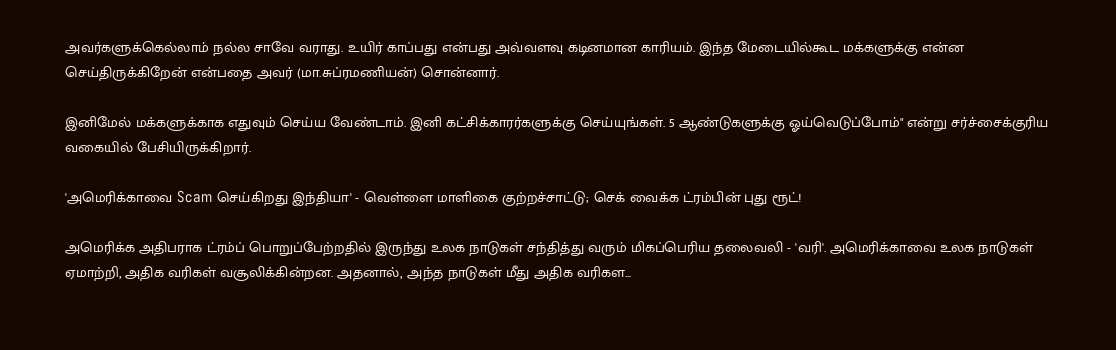அவர்களுக்கெல்லாம் நல்ல சாவே வராது. உயிர் காப்பது என்பது அவ்வளவு கடினமான காரியம். இந்த மேடையில்கூட மக்களுக்கு என்ன செய்திருக்கிறேன் என்பதை அவர் (மா.சுப்ரமணியன்) சொன்னார்.

இனிமேல் மக்களுக்காக எதுவும் செய்ய வேண்டாம். இனி கட்சிக்காரர்களுக்கு செய்யுங்கள். 5 ஆண்டுகளுக்கு ஓய்வெடுப்போம்" என்று சர்ச்சைக்குரிய வகையில் பேசியிருக்கிறார்.

'அமெரிக்காவை Scam செய்கிறது இந்தியா' - வெள்ளை மாளிகை குற்றச்சாட்டு; செக் வைக்க ட்ரம்பின் புது ரூட்!

அமெரிக்க அதிபராக ட்ரம்ப் பொறுப்பேற்றதில் இருந்து உலக நாடுகள் சந்தித்து வரும் மிகப்பெரிய தலைவலி - 'வரி'. அமெரிக்காவை உலக நாடுகள் ஏமாற்றி, அதிக வரிகள் வசூலிக்கின்றன. அதனால், அந்த நாடுகள் மீது அதிக வரிகள...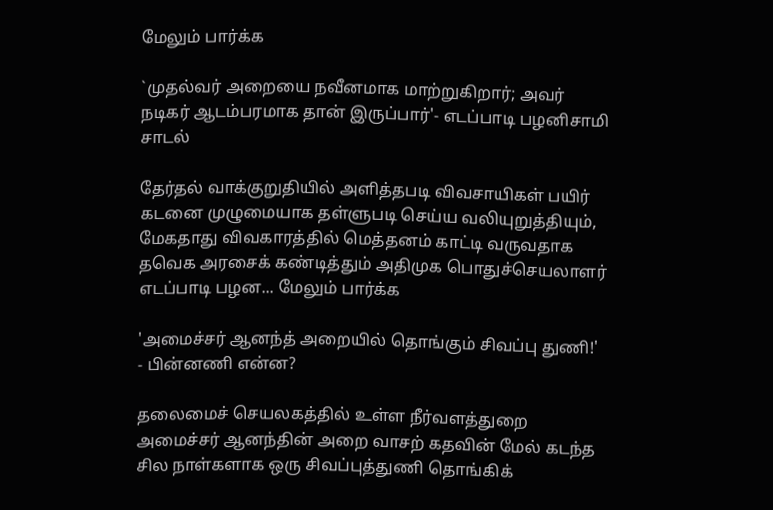மேலும் பார்க்க

`முதல்வர் அறையை நவீனமாக மாற்றுகிறார்; அவர் நடிகர் ஆடம்பரமாக தான் இருப்பார்'- எடப்பாடி பழனிசாமி சாடல்

தேர்தல் வாக்குறுதியில் அளித்தபடி விவசாயிகள் பயிர் கடனை முழுமையாக தள்ளுபடி செய்ய வலியுறுத்தியும், மேகதாது விவகாரத்தில் மெத்தனம் காட்டி வருவதாக தவெக அரசைக் கண்டித்தும் அதிமுக பொதுச்செயலாளர் எடப்பாடி பழன... மேலும் பார்க்க

'அமைச்சர் ஆனந்த் அறையில் தொங்கும் சிவப்பு துணி!' - பின்னணி என்ன?

தலைமைச் செயலகத்தில் உள்ள நீர்வளத்துறை அமைச்சர் ஆனந்தின் அறை வாசற் கதவின் மேல் கடந்த சில நாள்களாக ஒரு சிவப்புத்துணி தொங்கிக்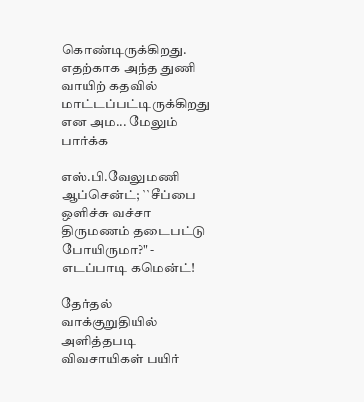கொண்டிருக்கிறது. எதற்காக அந்த துணி வாயிற் கதவில் மாட்டப்பட்டிருக்கிறது என அம... மேலும் பார்க்க

எஸ்.பி.வேலுமணி ஆப்சென்ட்; ``சீப்பை ஒளிச்சு வச்சா திருமணம் தடைபட்டு போயிருமா?" - எடப்பாடி கமென்ட்!

தேர்தல் வாக்குறுதியில் அளித்தபடி விவசாயிகள் பயிர்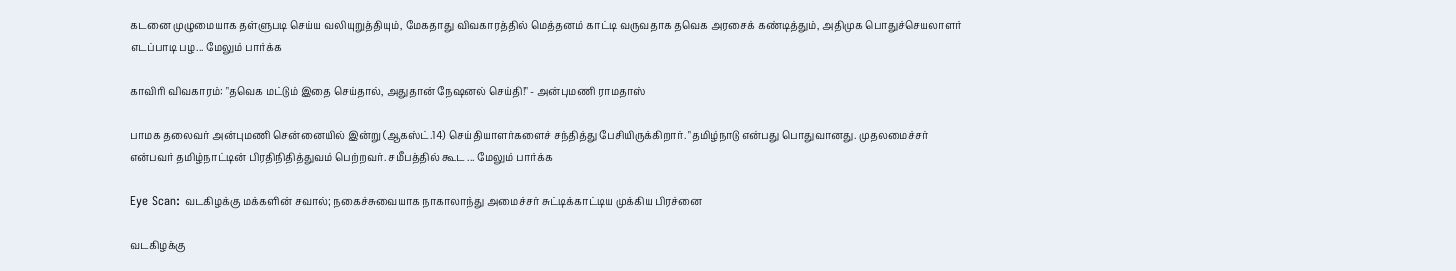கடனை முழுமையாக தள்ளுபடி செய்ய வலியுறுத்தியும், மேகதாது விவகாரத்தில் மெத்தனம் காட்டி வருவதாக தவெக அரசைக் கண்டித்தும், அதிமுக பொதுச்செயலாளர் எடப்பாடி பழ... மேலும் பார்க்க

காவிரி விவகாரம்: "தவெக மட்டும் இதை செய்தால், அதுதான் நேஷனல் செய்தி!" - அன்புமணி ராமதாஸ்

பாமக தலைவர் அன்புமணி சென்னையில் இன்று (ஆகஸ்ட்.14) செய்தியாளர்களைச் சந்தித்து பேசியிருக்கிறார். "தமிழ்நாடு என்பது பொதுவானது. முதலமைச்சர் என்பவர் தமிழ்நாட்டின் பிரதிநிதித்துவம் பெற்றவர். சமீபத்தில் கூட ... மேலும் பார்க்க

Eye Scan: வடகிழக்கு மக்களின் சவால்; நகைச்சுவையாக நாகாலாந்து அமைச்சர் சுட்டிக்காட்டிய முக்கிய பிரச்னை

வடகிழக்கு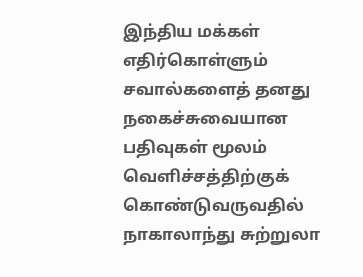இந்திய மக்கள் எதிர்கொள்ளும் சவால்களைத் தனது நகைச்சுவையான பதிவுகள் மூலம் வெளிச்சத்திற்குக் கொண்டுவருவதில் நாகாலாந்து சுற்றுலா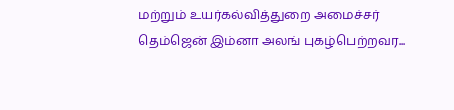மற்றும் உயர்கல்வித்துறை அமைச்சர் தெம்ஜென் இம்னா அலங் புகழ்பெற்றவர...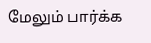மேலும் பார்க்க